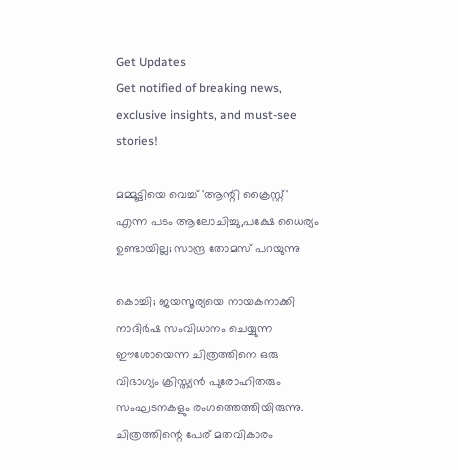Get Updates
Get notified of breaking news, exclusive insights, and must-see stories!

മമ്മൂട്ടിയെ വെച്ച് 'ആന്റി ക്രൈസ്റ്റ്' എന്ന പടം ആലോചിച്ചു,പക്ഷേ ധൈര്യം ഉണ്ടായില്ല; സാന്ദ്ര തോമസ് പറയുന്നു

കൊച്ചി; ജയസൂര്യയെ നായകനാക്കി നാദിർഷ സംവിധാനം ചെയ്യുന്ന ഈശോയെന്ന ചിത്രത്തിനെ ഒരു വിഭാഗ്യം ക്രിസ്ത്യൻ പുരോഹിതരും സംഘടനകളും രംഗത്തെത്തിയിരുന്നു. ചിത്രത്തിന്റെ പേര് മതവികാരം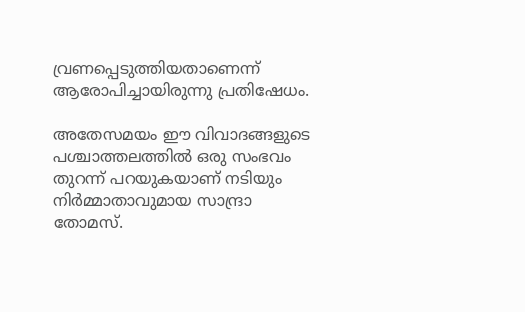വ്രണപ്പെടുത്തിയതാണെന്ന് ആരോപിച്ചായിരുന്നു പ്രതിഷേധം.

അതേസമയം ഈ വിവാദങ്ങളുടെ പശ്ചാത്തലത്തിൽ ഒരു സംഭവം തുറന്ന് പറയുകയാണ് നടിയും നിർമ്മാതാവുമായ സാന്ദ്രാ തോമസ്.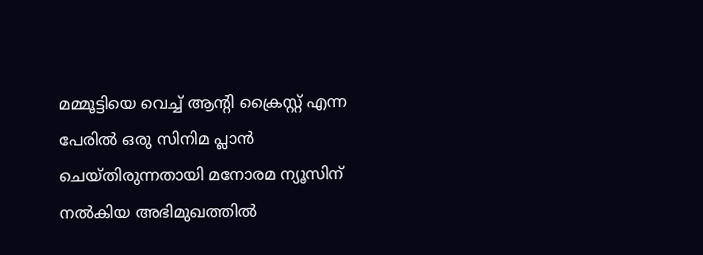മമ്മൂട്ടിയെ വെച്ച് ആന്റി ക്രൈസ്റ്റ് എന്ന പേരിൽ ഒരു സിനിമ പ്ലാൻ ചെയ്തിരുന്നതായി മനോരമ ന്യൂസിന് നൽകിയ അഭിമുഖത്തിൽ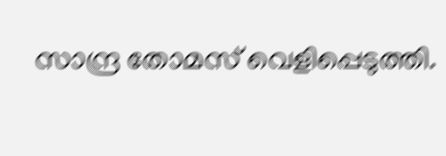സാന്ദ്ര തോമസ് വെളിപ്പെടുത്തി.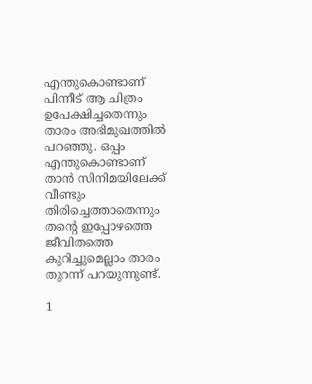എന്തുകൊണ്ടാണ് പിന്നീട് ആ ചിത്രം ഉപേക്ഷിച്ചതെന്നും താരം അഭിമുഖത്തിൽ പറഞ്ഞു. ഒപ്പം എന്തുകൊണ്ടാണ് താൻ സിനിമയിലേക്ക് വീണ്ടും തിരിച്ചെത്താതെന്നും തന്റെ ഇപ്പോഴത്തെ ജീവിതത്തെ കുറിച്ചുമെല്ലാം താരം തുറന്ന് പറയുന്നുണ്ട്.

1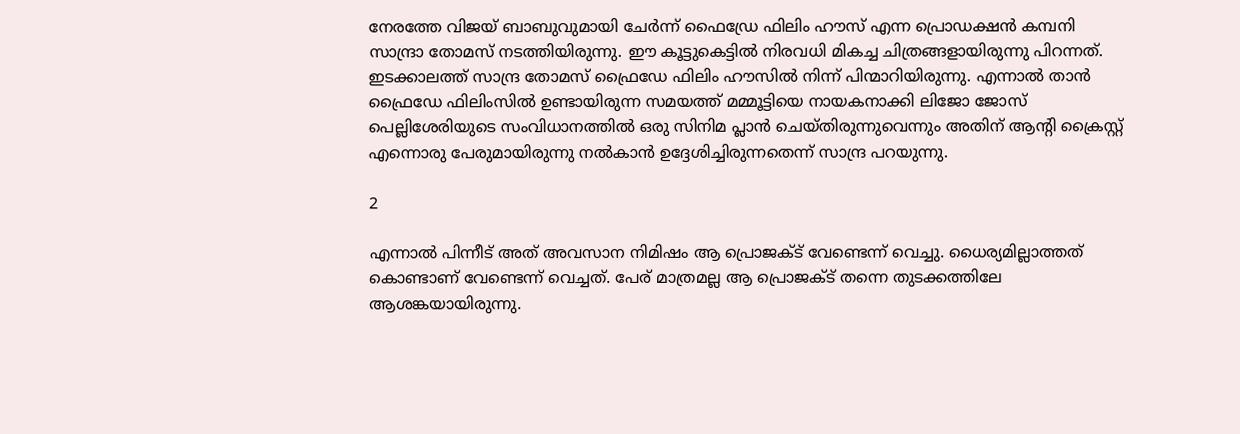നേരത്തേ വിജയ് ബാബുവുമായി ചേർന്ന് ഫൈഡ്രേ ഫിലിം ഹൗസ് എന്ന പ്രൊഡക്ഷൻ കമ്പനി സാന്ദ്രാ തോമസ് നടത്തിയിരുന്നു. ഈ കൂട്ടുകെട്ടിൽ നിരവധി മികച്ച ചിത്രങ്ങളായിരുന്നു പിറന്നത്. ഇടക്കാലത്ത് സാന്ദ്ര തോമസ് ഫ്രൈഡേ ഫിലിം ഹൗസില്‍ നിന്ന് പിന്മാറിയിരുന്നു. എന്നാൽ താൻ ഫ്രൈഡേ ഫിലിംസിൽ ഉണ്ടായിരുന്ന സമയത്ത് മമ്മൂട്ടിയെ നായകനാക്കി ലിജോ ജോസ് പെല്ലിശേരിയുടെ സംവിധാനത്തിൽ ഒരു സിനിമ പ്ലാൻ ചെയ്തിരുന്നുവെന്നും അതിന് ആന്റി ക്രൈസ്റ്റ് എന്നൊരു പേരുമായിരുന്നു നൽകാൻ ഉദ്ദേശിച്ചിരുന്നതെന്ന് സാന്ദ്ര പറയുന്നു.

2

എന്നാൽ പിന്നീട് അത് അവസാന നിമിഷം ആ പ്രൊജക്ട് വേണ്ടെന്ന് വെച്ചു. ധൈര്യമില്ലാത്തത് കൊണ്ടാണ് വേണ്ടെന്ന് വെച്ചത്. പേര് മാത്രമല്ല ആ പ്രൊജക്ട് തന്നെ തുടക്കത്തിലേ ആശങ്കയായിരുന്നു.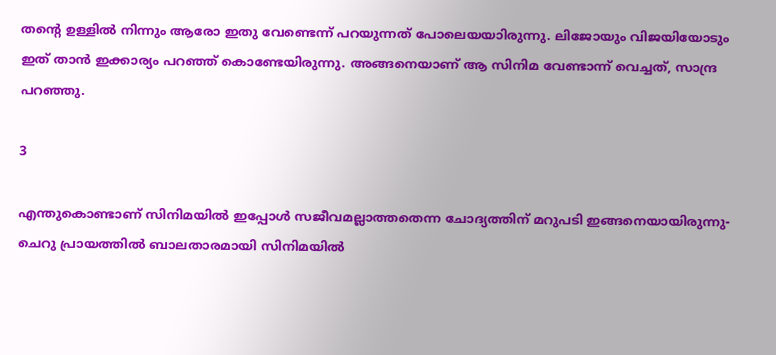തന്റെ ഉള്ളിൽ നിന്നും ആരോ ഇതു വേണ്ടെന്ന് പറയുന്നത് പോലെയയാിരുന്നു. ലിജോയും വിജയിയോടും ഇത് താൻ ഇക്കാര്യം പറഞ്ഞ് കൊണ്ടേയിരുന്നു. അങ്ങനെയാണ് ആ സിനിമ വേണ്ടാന്ന് വെച്ചത്, സാന്ദ്ര പറഞ്ഞു.

3

എന്തുകൊണ്ടാണ് സിനിമയിൽ ഇപ്പോൾ സജീവമല്ലാത്തതെന്ന ചോദ്യത്തിന് മറുപടി ഇങ്ങനെയായിരുന്നു-ചെറു പ്രായത്തിൽ ബാലതാരമായി സിനിമയിൽ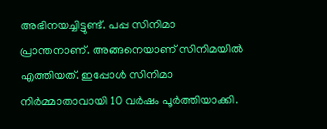അഭിനയച്ചിട്ടുണ്ട്. പപ്പ സിനിമാ പ്രാന്തനാണ്. അങ്ങനെയാണ് സിനിമയിൽ എത്തിയത്. ഇപ്പോൾ സിനിമാ നിർമ്മാതാവായി 10 വർഷം പൂർത്തിയാക്കി.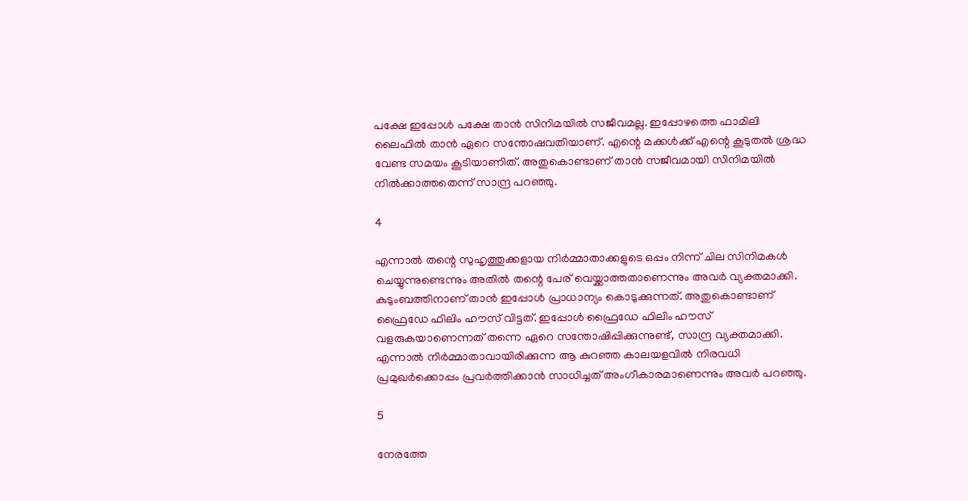പക്ഷേ ഇപ്പോൾ പക്ഷേ താൻ സിനിമയിൽ സജീവമല്ല. ഇപ്പോഴത്തെ ഫാമിലി ലൈഫിൽ താൻ ഏറെ സന്തോഷവതിയാണ്. എന്റെ മക്കൾക്ക് എന്റെ കൂടുതൽ ശ്രദ്ധ വേണ്ട സമയം കൂടിയാണിത്. അതുകൊണ്ടാണ് താൻ സജീവമായി സിനിമയിൽ നിൽക്കാത്തതെന്ന് സാന്ദ്ര പറഞ്ഞു.

4

എന്നാൽ തന്റെ സുഹൃത്തുക്കളായ നിർമ്മാതാക്കളുടെ ഒപ്പം നിന്ന് ചില സിനിമകൾ ചെയ്യുന്നുണ്ടെന്നും അതിൽ തന്റെ പേര് വെയ്ക്കാത്തതാണെന്നും അവർ വ്യക്തമാക്കി. കുടുംബത്തിനാണ് താൻ ഇപ്പോൾ പ്രാധാന്യം കൊടുക്കുന്നത്. അതുകൊണ്ടാണ് ഫ്രൈഡേ ഫിലിം ഹൗസ് വിട്ടത്. ഇപ്പോൾ ഫ്രൈഡേ ഫിലിം ഹൗസ് വളരുകയാണെന്നത് തന്നെ ഏറെ സന്തോഷിപ്പിക്കുന്നുണ്ട്, സാന്ദ്ര വ്യക്തമാക്കി. എന്നാൽ നിർമ്മാതാവായിരിക്കുന്ന ആ കുറഞ്ഞ കാലയളവിൽ നിരവധി പ്രമുഖർക്കൊപ്പം പ്രവർത്തിക്കാൻ സാധിച്ചത് അംഗീകാരമാണെന്നും അവർ പറഞ്ഞു.

5

നേരത്തേ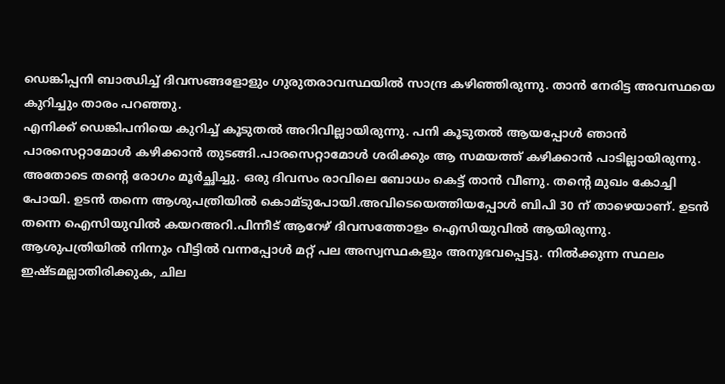ഡെങ്കിപ്പനി ബാഝിച്ച് ദിവസങ്ങളോളും ഗുരുതരാവസ്ഥയിൽ സാന്ദ്ര കഴിഞ്ഞിരുന്നു. താൻ നേരിട്ട അവസ്ഥയെ കുറിച്ചും താരം പറഞ്ഞു.
എനിക്ക് ഡെങ്കിപനിയെ കുറിച്ച് കൂടുതൽ അറിവില്ലായിരുന്നു. പനി കൂടുതൽ ആയപ്പോൾ ഞാൻ പാരസെറ്റാമോൾ കഴിക്കാൻ തുടങ്ങി.പാരസെറ്റാമോൾ ശരിക്കും ആ സമയത്ത് കഴിക്കാൻ പാടില്ലായിരുന്നു. അതോടെ തന്റെ രോഗം മൂർച്ഛിച്ചു. ഒരു ദിവസം രാവിലെ ബോധം കെട്ട് താൻ വീണു. തന്റെ മുഖം കോച്ചി പോയി. ഉടൻ തന്നെ ആശുപത്രിയിൽ കൊമ്ടുപോയി.അവിടെയെത്തിയപ്പോൾ ബിപി 30 ന് താഴെയാണ്. ഉടൻ തന്നെ ഐസിയുവിൽ കയറഅറി.പിന്നീട് ആറേഴ് ദിവസത്തോളം ഐസിയുവിൽ ആയിരുന്നു. ആശുപത്രിയിൽ നിന്നും വീട്ടിൽ വന്നപ്പോൾ മറ്റ് പല അസ്വസ്ഥകളും അനുഭവപ്പെട്ടു. നിൽക്കുന്ന സ്ഥലം ഇഷ്ടമല്ലാതിരിക്കുക, ചില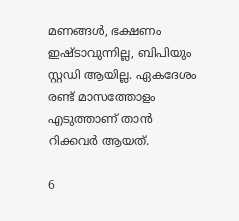മണങ്ങൾ, ഭക്ഷണം ഇഷ്ടാവുന്നില്ല, ബിപിയും സ്റ്റഡി ആയില്ല. ഏകദേശം രണ്ട് മാസത്തോളം എടുത്താണ് താൻ റിക്കവർ ആയത്.

6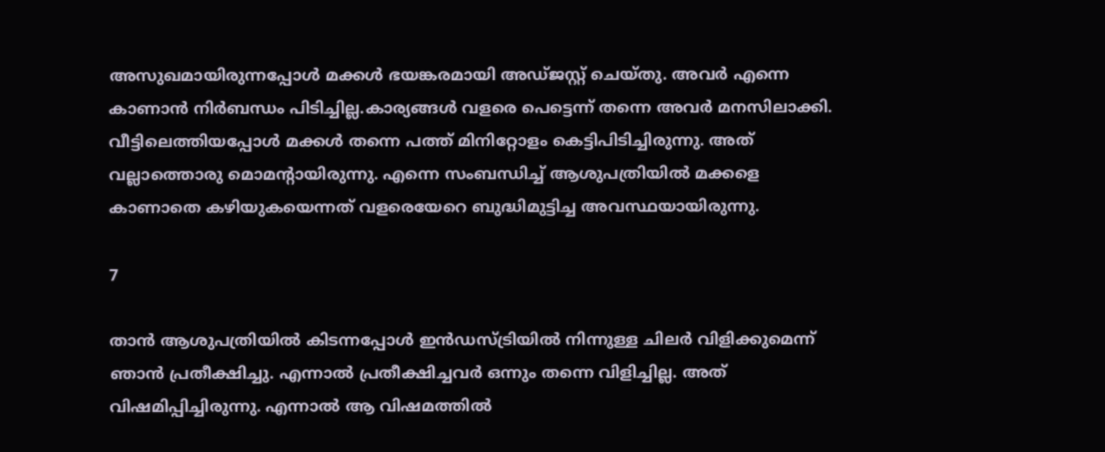അസുഖമായിരുന്നപ്പോൾ മക്കൾ ഭയങ്കരമായി അഡ്ജസ്റ്റ് ചെയ്തു. അവർ എന്നെ കാണാൻ നിർബന്ധം പിടിച്ചില്ല.കാര്യങ്ങൾ വളരെ പെട്ടെന്ന് തന്നെ അവർ മനസിലാക്കി. വീട്ടിലെത്തിയപ്പോൾ മക്കൾ തന്നെ പത്ത് മിനിറ്റോളം കെട്ടിപിടിച്ചിരുന്നു. അത് വല്ലാത്തൊരു മൊമന്റായിരുന്നു. എന്നെ സംബന്ധിച്ച് ആശുപത്രിയിൽ മക്കളെ കാണാതെ കഴിയുകയെന്നത് വളരെയേറെ ബുദ്ധിമുട്ടിച്ച അവസ്ഥയായിരുന്നു.

7

താൻ ആശുപത്രിയിൽ കിടന്നപ്പോൾ ഇൻഡസ്ട്രിയിൽ നിന്നുള്ള ചിലർ വിളിക്കുമെന്ന് ഞാൻ പ്രതീക്ഷിച്ചു. എന്നാൽ പ്രതീക്ഷിച്ചവർ ഒന്നും തന്നെ വിളിച്ചില്ല. അത് വിഷമിപ്പിച്ചിരുന്നു. എന്നാൽ ആ വിഷമത്തിൽ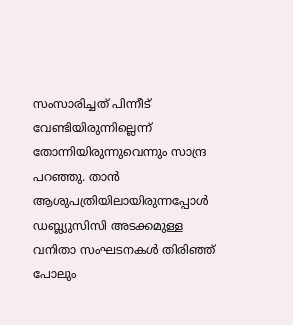സംസാരിച്ചത് പിന്നീട് വേണ്ടിയിരുന്നില്ലെന്ന് തോന്നിയിരുന്നുവെന്നും സാന്ദ്ര പറഞ്ഞു. താന്‍ ആശുപത്രിയിലായിരുന്നപ്പോള്‍ ഡബ്ല്യുസിസി അടക്കമുള്ള വനിതാ സംഘടനകള്‍ തിരിഞ്ഞ് പോലും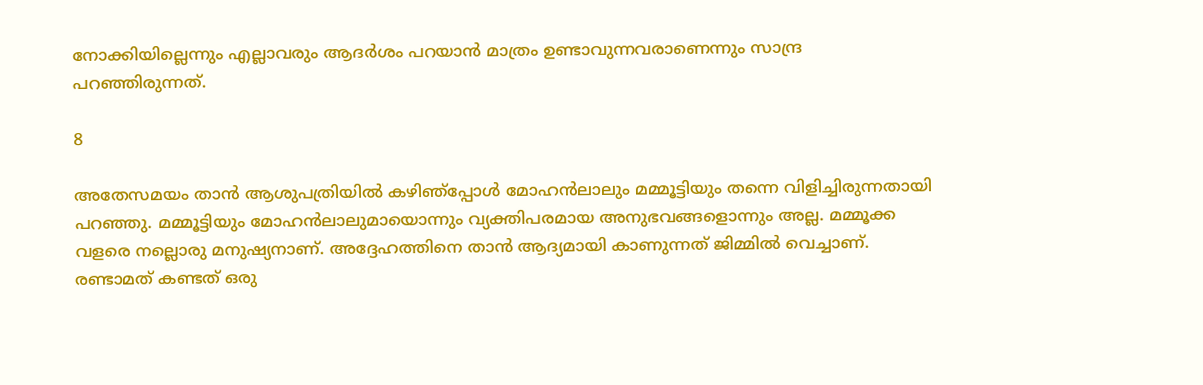നോക്കിയില്ലെന്നും എല്ലാവരും ആദര്‍ശം പറയാന്‍ മാത്രം ഉണ്ടാവുന്നവരാണെന്നും സാന്ദ്ര പറഞ്ഞിരുന്നത്.

8

അതേസമയം താൻ ആശുപത്രിയിൽ കഴിഞ്‍പ്പോൾ മോഹൻലാലും മമ്മൂട്ടിയും തന്നെ വിളിച്ചിരുന്നതായി പറഞ്ഞു. മമ്മൂട്ടിയും മോഹൻലാലുമായൊന്നും വ്യക്തിപരമായ അനുഭവങ്ങളൊന്നും അല്ല. മമ്മൂക്ക വളരെ നല്ലൊരു മനുഷ്യനാണ്. അദ്ദേഹത്തിനെ താൻ ആദ്യമായി കാണുന്നത് ജിമ്മിൽ വെച്ചാണ്. രണ്ടാമത് കണ്ടത് ഒരു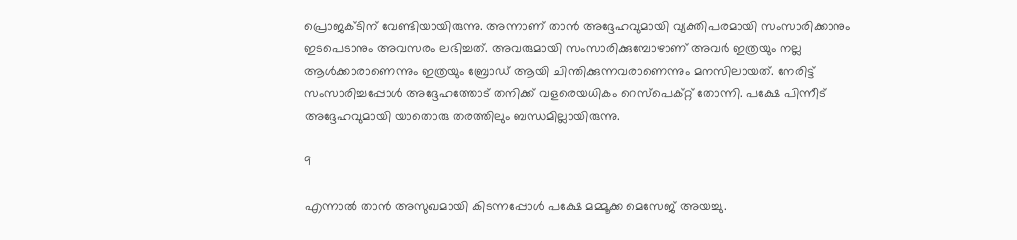പ്രൊജക്ടിന് വേണ്ടിയായിരുന്നു. അന്നാണ് താൻ അദ്ദേഹവുമായി വ്യക്തിപരമായി സംസാരിക്കാനും ഇടപെടാനും അവസരം ലഭിച്ചത്. അവരുമായി സംസാരിക്കുമ്പോഴാണ് അവർ ഇത്രയും നല്ല ആൾക്കാരാണെന്നും ഇത്രയും ബ്രോഡ് ആയി ചിന്തിക്കുന്നവരാണെന്നും മനസിലായത്. നേരിട്ട് സംസാരിച്ചപ്പോൾ അദ്ദേഹത്തോട് തനിക്ക് വളരെയധികം റെസ്പെക്റ്റ് തോന്നി. പക്ഷേ പിന്നീട് അദ്ദേഹവുമായി യാതൊരു തരത്തിലും ബന്ധമില്ലായിരുന്നു.

9

എന്നാൽ താൻ അസുഖമായി കിടന്നപ്പോൾ പക്ഷേ മമ്മൂക്ക മെസേജ് അയച്ചു.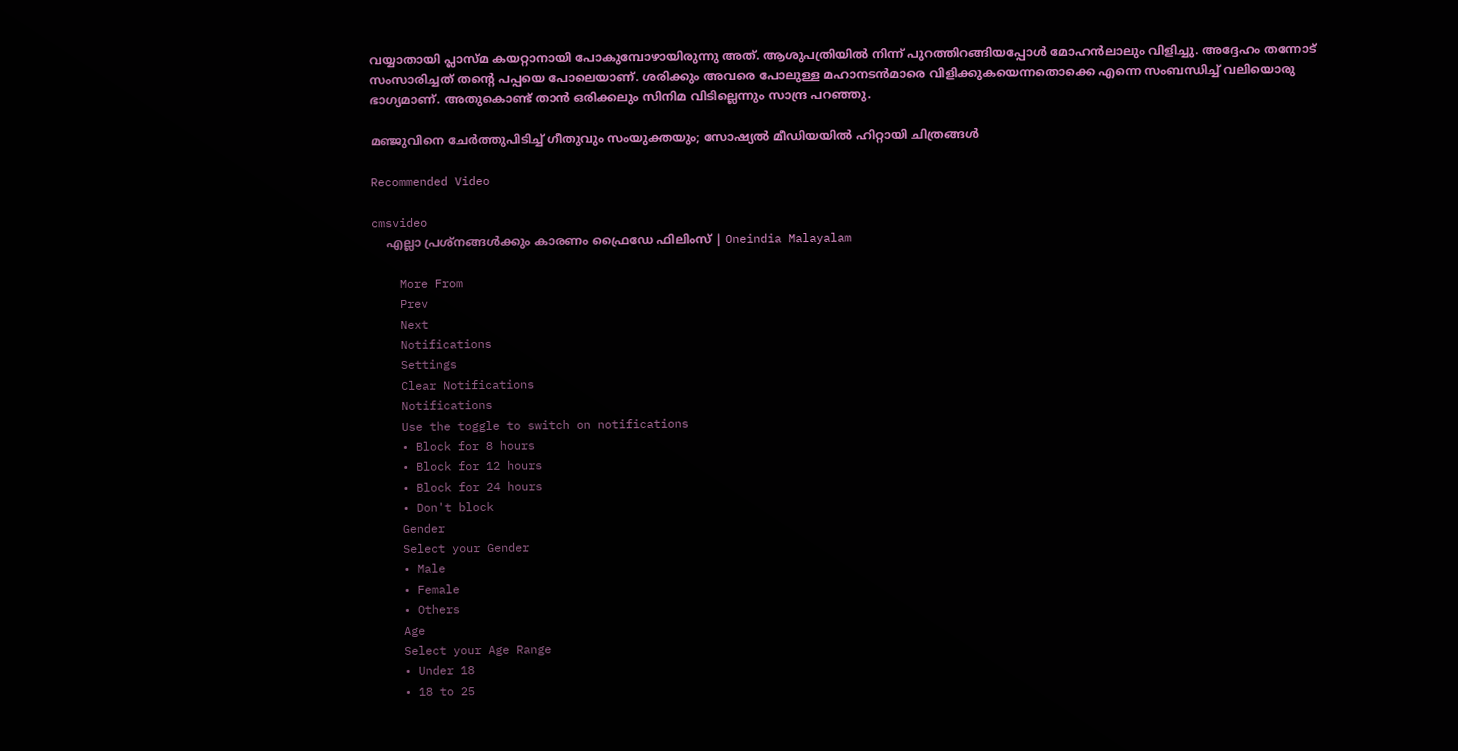വയ്യാതായി പ്ലാസ്മ കയറ്റാനായി പോകുമ്പോഴായിരുന്നു അത്. ആശുപത്രിയിൽ നിന്ന് പുറത്തിറങ്ങിയപ്പോൾ മോഹൻലാലും വിളിച്ചു. അദ്ദേഹം തന്നോട് സംസാരിച്ചത് തന്റെ പപ്പയെ പോലെയാണ്. ശരിക്കും അവരെ പോലുള്ള മഹാനടൻമാരെ വിളിക്കുകയെന്നതൊക്കെ എന്നെ സംബന്ധിച്ച് വലിയൊരു ഭാഗ്യമാണ്. അതുകൊണ്ട് താൻ ഒരിക്കലും സിനിമ വിടില്ലെന്നും സാന്ദ്ര പറഞ്ഞു.

മഞ്ജുവിനെ ചേര്‍ത്തുപിടിച്ച് ഗീതുവും സംയുക്തയും; സോഷ്യല്‍ മീഡിയയില്‍ ഹിറ്റായി ചിത്രങ്ങള്‍

Recommended Video

cmsvideo
    എല്ലാ പ്രശ്‌നങ്ങള്‍ക്കും കാരണം ഫ്രൈഡേ ഫിലിംസ് | Oneindia Malayalam

    More From
    Prev
    Next
    Notifications
    Settings
    Clear Notifications
    Notifications
    Use the toggle to switch on notifications
    • Block for 8 hours
    • Block for 12 hours
    • Block for 24 hours
    • Don't block
    Gender
    Select your Gender
    • Male
    • Female
    • Others
    Age
    Select your Age Range
    • Under 18
    • 18 to 25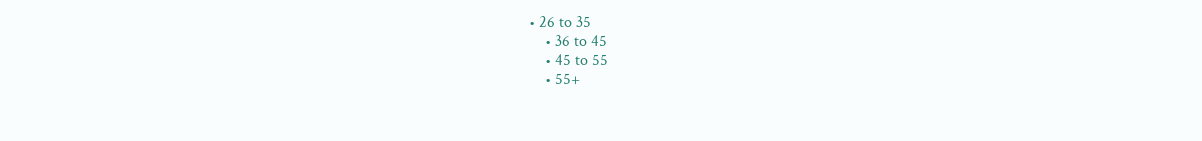• 26 to 35
    • 36 to 45
    • 45 to 55
    • 55+